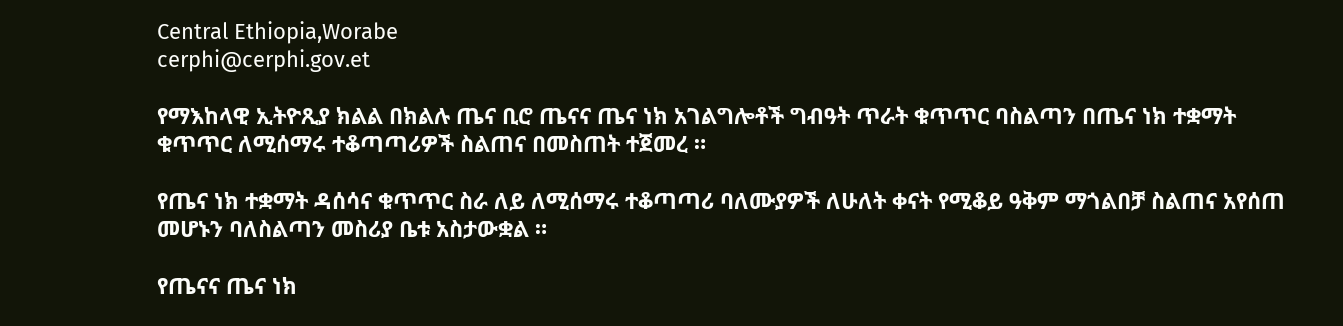Central Ethiopia,Worabe
cerphi@cerphi.gov.et

የማእከላዊ ኢትዮጺያ ክልል በክልሉ ጤና ቢሮ ጤናና ጤና ነክ አገልግሎቶች ግብዓት ጥራት ቁጥጥር ባስልጣን በጤና ነክ ተቋማት ቁጥጥር ለሚሰማሩ ተቆጣጣሪዎች ስልጠና በመስጠት ተጀመረ ።

የጤና ነክ ተቋማት ዳሰሳና ቁጥጥር ስራ ለይ ለሚሰማሩ ተቆጣጣሪ ባለሙያዎች ለሁለት ቀናት የሚቆይ ዓቅም ማጎልበቻ ስልጠና አየሰጠ መሆኑን ባለስልጣን መስሪያ ቤቱ አስታውቋል ።

የጤናና ጤና ነክ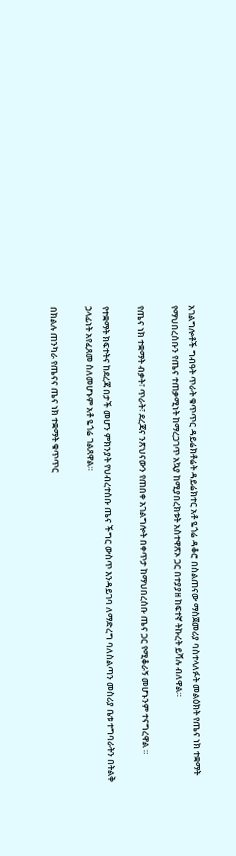አገልግሎቶች ግብዓት ጥራት ቁጥጥር ዳይሬክቶሬት ዳይሬክተር አቶ ዬጎሬ ዳቆሮ በስልጠናው ማስጀመሪያ ባስተላለፉት መልዕክት የጤና ነክ ተቋማት የማህበረሰቡን የጤና ተጠቃሚነት ከማረጋገጥ አኳያ ከሚያበረክቱት አስተዋጽኦ ጋር በተያያዘ ከፍተኛ ትኩረት ይሻሉ ብለዋል።

የጤና ነክ ተቋማት ብቃት፣ ጥራት፣ ደረጃና ንጽህናውን የጠበቀ አገልግሎት በቀጥታ ከማህበረሰቡ ጤና ጋር የሚቆራኝ መሆኑንም ተናግረዋል ።

የተቋማት ክፍተትና ከደረጃ በታች መሆን ምክንያት የህብረተሰቡ ጤና ችግር ውስጥ እንዳይገባ ለማድረግ ባለስልጣን መስሪያ ቤቱ ተግባራትን በትልቅ ኃላፊነት አየፈጸመ ስለመሆኑም አቶ ዬጎሬ ገልጸዋል።

በክልሉ ጠንካራ የጤናና ጤና ነክ ተቋማት ቁጥጥር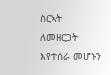ስርኣት ለመዘርጋት እየተሰራ መሆኑን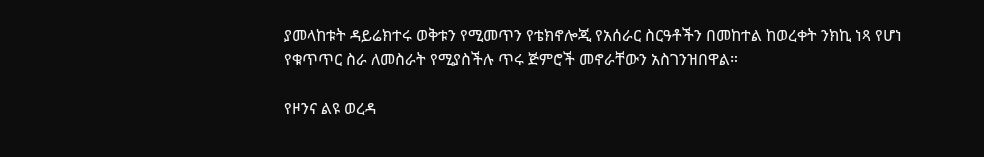ያመላከቱት ዳይሬክተሩ ወቅቱን የሚመጥን የቴክኖሎጂ የአሰራር ስርዓቶችን በመከተል ከወረቀት ንክኪ ነጻ የሆነ የቁጥጥር ስራ ለመስራት የሚያስችሉ ጥሩ ጅምሮች መኖራቸውን አስገንዝበዋል።

የዞንና ልዩ ወረዳ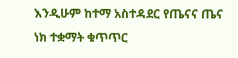እንዲሁም ከተማ አስተዳደር የጤናና ጤና ነክ ተቋማት ቁጥጥር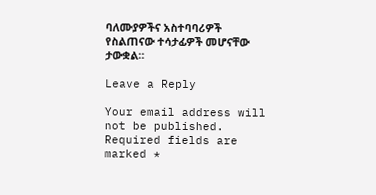ባለሙያዎችና አስተባባሪዎች የስልጠናው ተሳታፊዎች መሆናቸው ታውቋል።

Leave a Reply

Your email address will not be published. Required fields are marked *